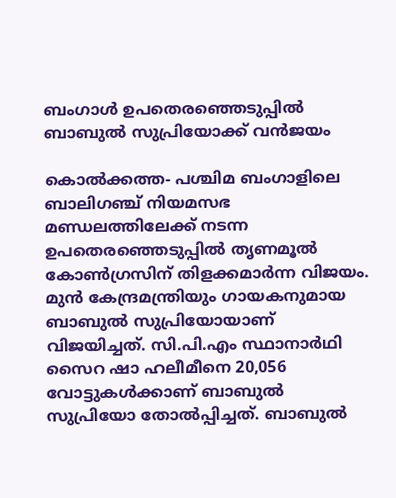ബംഗാള്‍ ഉപതെരഞ്ഞെടുപ്പില്‍ ബാബുല്‍ സുപ്രിയോക്ക് വന്‍ജയം

കൊല്‍ക്കത്ത- പശ്ചിമ ബംഗാളിലെ  ബാലിഗഞ്ച് നിയമസഭ മണ്ഡലത്തിലേക്ക് നടന്ന ഉപതെരഞ്ഞെടുപ്പില്‍ തൃണമൂല്‍ കോണ്‍ഗ്രസിന് തിളക്കമാര്‍ന്ന വിജയം. മുന്‍ കേന്ദ്രമന്ത്രിയും ഗായകനുമായ ബാബുല്‍ സുപ്രിയോയാണ് വിജയിച്ചത്. സി.പി.എം സ്ഥാനാര്‍ഥി സൈറ ഷാ ഹലീമീനെ 20,056 വോട്ടുകള്‍ക്കാണ് ബാബുല്‍ സുപ്രിയോ തോല്‍പ്പിച്ചത്. ബാബുല്‍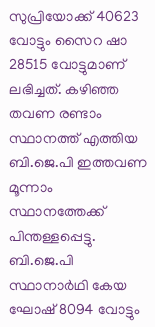സുപ്രിയോക്ക് 40623 വോട്ടും സൈറ ഷാ 28515 വോട്ടുമാണ് ലഭിച്ചത്. കഴിഞ്ഞ തവണ രണ്ടാം സ്ഥാനത്ത് എത്തിയ ബി.ജെ.പി ഇത്തവണ മൂന്നാം സ്ഥാനത്തേക്ക് പിന്തള്ളപ്പെട്ടു. ബി.ജെ.പി സ്ഥാനാര്‍ഥി കേയ ഘോഷ് 8094 വോട്ടും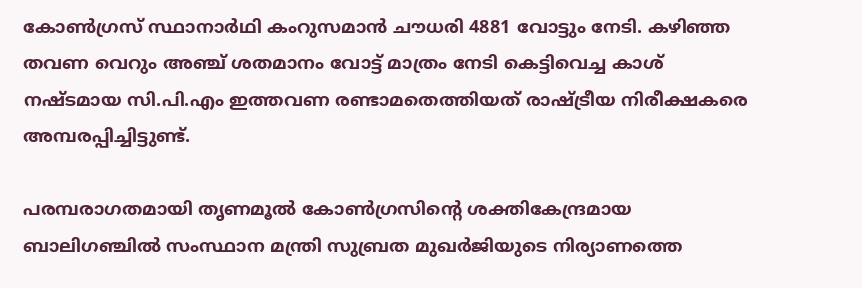കോണ്‍ഗ്രസ് സ്ഥാനാര്‍ഥി കംറുസമാന്‍ ചൗധരി 4881 വോട്ടും നേടി. കഴിഞ്ഞ തവണ വെറും അഞ്ച് ശതമാനം വോട്ട് മാത്രം നേടി കെട്ടിവെച്ച കാശ് നഷ്ടമായ സി.പി.എം ഇത്തവണ രണ്ടാമതെത്തിയത് രാഷ്ട്രീയ നിരീക്ഷകരെ അമ്പരപ്പിച്ചിട്ടുണ്ട്.

പരമ്പരാഗതമായി തൃണമൂല്‍ കോണ്‍ഗ്രസിന്റെ ശക്തികേന്ദ്രമായ ബാലിഗഞ്ചില്‍ സംസ്ഥാന മന്ത്രി സുബ്രത മുഖര്‍ജിയുടെ നിര്യാണത്തെ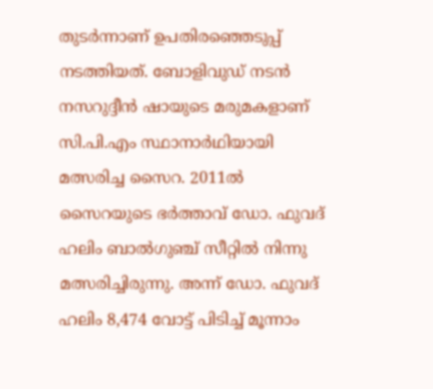തുടര്‍ന്നാണ് ഉപതിരഞ്ഞെടുപ്പ് നടത്തിയത്. ബോളിവുഡ് നടന്‍ നസറുദ്ദീന്‍ ഷായുടെ മരുമകളാണ് സി.പി.എം സ്ഥാനാര്‍ഥിയായി മത്സരിച്ച സൈറ. 2011ല്‍ സൈറയുടെ ഭര്‍ത്താവ് ഡോ. ഫുവദ് ഹലിം ബാല്‍ഗുഞ്ച് സീറ്റില്‍ നിന്നു മത്സരിച്ചിരുന്നു. അന്ന് ഡോ. ഫുവദ് ഹലിം 8,474 വോട്ട് പിടിച്ച് മൂന്നാം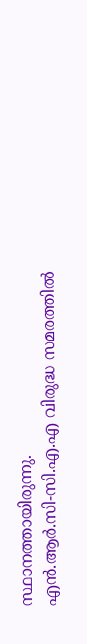സ്ഥാനത്തായിരുന്നു.
എന്‍.ആര്‍.സി-സി.എ.എ വിരുദ്ധ സമരത്തില്‍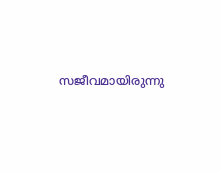സജീവമായിരുന്നു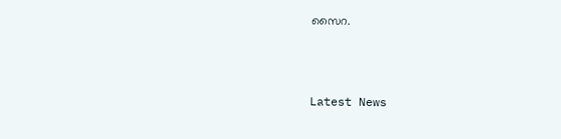സൈറ.



Latest News